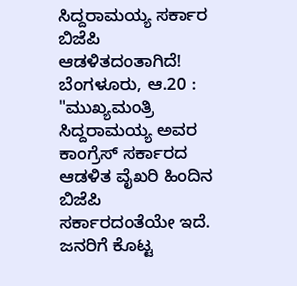ಸಿದ್ದರಾಮಯ್ಯ ಸರ್ಕಾರ ಬಿಜೆಪಿ ಆಡಳಿತದಂತಾಗಿದೆ!
ಬೆಂಗಳೂರು, ಆ.20 : "ಮುಖ್ಯಮಂತ್ರಿ ಸಿದ್ದರಾಮಯ್ಯ ಅವರ ಕಾಂಗ್ರೆಸ್ ಸರ್ಕಾರದ ಆಡಳಿತ ವೈಖರಿ ಹಿಂದಿನ ಬಿಜೆಪಿ ಸರ್ಕಾರದಂತೆಯೇ ಇದೆ. ಜನರಿಗೆ ಕೊಟ್ಟ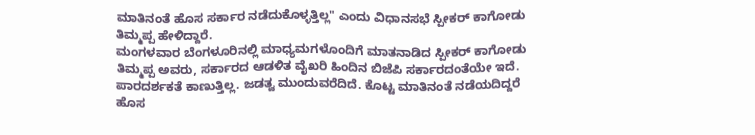ಮಾತಿನಂತೆ ಹೊಸ ಸರ್ಕಾರ ನಡೆದುಕೊಳ್ಳತ್ತಿಲ್ಲ" ಎಂದು ವಿಧಾನಸಭೆ ಸ್ಪೀಕರ್ ಕಾಗೋಡು ತಿಮ್ಮಪ್ಪ ಹೇಳಿದ್ದಾರೆ.
ಮಂಗಳವಾರ ಬೆಂಗಳೂರಿನಲ್ಲಿ ಮಾಧ್ಯಮಗಳೊಂದಿಗೆ ಮಾತನಾಡಿದ ಸ್ಪೀಕರ್ ಕಾಗೋಡು ತಿಮ್ಮಪ್ಪ ಅವರು, ಸರ್ಕಾರದ ಆಡಳಿತ ವೈಖರಿ ಹಿಂದಿನ ಬಿಜೆಪಿ ಸರ್ಕಾರದಂತೆಯೇ ಇದೆ. ಪಾರದರ್ಶಕತೆ ಕಾಣುತ್ತಿಲ್ಲ. ಜಡತ್ವ ಮುಂದುವರೆದಿದೆ. ಕೊಟ್ಟ ಮಾತಿನಂತೆ ನಡೆಯದಿದ್ದರೆ ಹೊಸ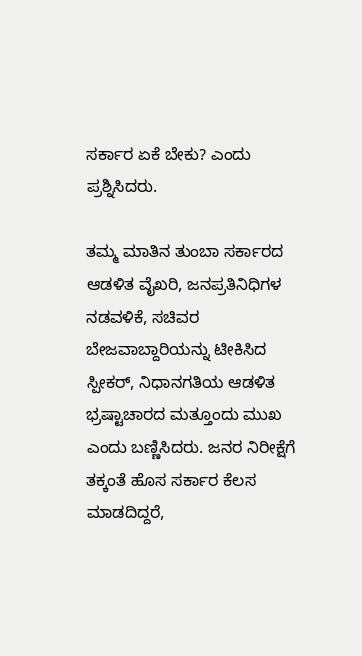ಸರ್ಕಾರ ಏಕೆ ಬೇಕು? ಎಂದು ಪ್ರಶ್ನಿಸಿದರು.

ತಮ್ಮ ಮಾತಿನ ತುಂಬಾ ಸರ್ಕಾರದ ಆಡಳಿತ ವೈಖರಿ, ಜನಪ್ರತಿನಿಧಿಗಳ ನಡವಳಿಕೆ, ಸಚಿವರ ಬೇಜವಾಬ್ದಾರಿಯನ್ನು ಟೀಕಿಸಿದ ಸ್ಪೀಕರ್, ನಿಧಾನಗತಿಯ ಆಡಳಿತ ಭ್ರಷ್ಟಾಚಾರದ ಮತ್ತೂಂದು ಮುಖ ಎಂದು ಬಣ್ಣಿಸಿದರು. ಜನರ ನಿರೀಕ್ಷೆಗೆ ತಕ್ಕಂತೆ ಹೊಸ ಸರ್ಕಾರ ಕೆಲಸ ಮಾಡದಿದ್ದರೆ,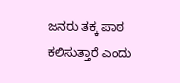ಜನರು ತಕ್ಕ ಪಾಠ ಕಲಿಸುತ್ತಾರೆ ಎಂದು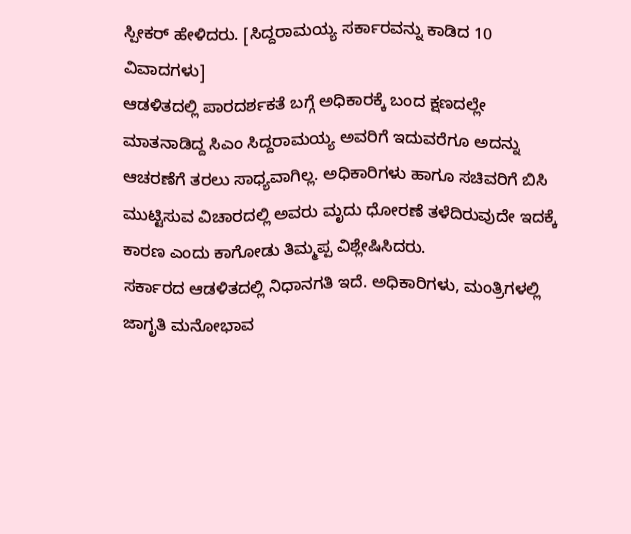ಸ್ಪೀಕರ್ ಹೇಳಿದರು. [ಸಿದ್ದರಾಮಯ್ಯ ಸರ್ಕಾರವನ್ನು ಕಾಡಿದ 10 ವಿವಾದಗಳು]
ಆಡಳಿತದಲ್ಲಿ ಪಾರದರ್ಶಕತೆ ಬಗ್ಗೆ ಅಧಿಕಾರಕ್ಕೆ ಬಂದ ಕ್ಷಣದಲ್ಲೇ ಮಾತನಾಡಿದ್ದ ಸಿಎಂ ಸಿದ್ದರಾಮಯ್ಯ ಅವರಿಗೆ ಇದುವರೆಗೂ ಅದನ್ನು ಆಚರಣೆಗೆ ತರಲು ಸಾಧ್ಯವಾಗಿಲ್ಲ. ಅಧಿಕಾರಿಗಳು ಹಾಗೂ ಸಚಿವರಿಗೆ ಬಿಸಿ ಮುಟ್ಟಿಸುವ ವಿಚಾರದಲ್ಲಿ ಅವರು ಮೃದು ಧೋರಣೆ ತಳೆದಿರುವುದೇ ಇದಕ್ಕೆ ಕಾರಣ ಎಂದು ಕಾಗೋಡು ತಿಮ್ಮಪ್ಪ ವಿಶ್ಲೇಷಿಸಿದರು.
ಸರ್ಕಾರದ ಆಡಳಿತದಲ್ಲಿ ನಿಧಾನಗತಿ ಇದೆ. ಅಧಿಕಾರಿಗಳು, ಮಂತ್ರಿಗಳಲ್ಲಿ ಜಾಗೃತಿ ಮನೋಭಾವ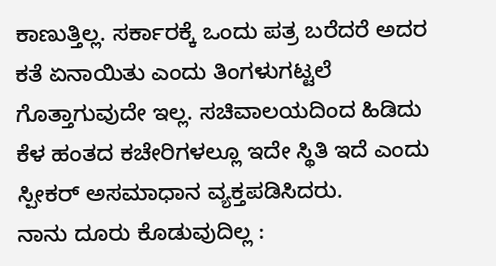ಕಾಣುತ್ತಿಲ್ಲ. ಸರ್ಕಾರಕ್ಕೆ ಒಂದು ಪತ್ರ ಬರೆದರೆ ಅದರ ಕತೆ ಏನಾಯಿತು ಎಂದು ತಿಂಗಳುಗಟ್ಟಲೆ ಗೊತ್ತಾಗುವುದೇ ಇಲ್ಲ. ಸಚಿವಾಲಯದಿಂದ ಹಿಡಿದು ಕೆಳ ಹಂತದ ಕಚೇರಿಗಳಲ್ಲೂ ಇದೇ ಸ್ಥಿತಿ ಇದೆ ಎಂದು ಸ್ಪೀಕರ್ ಅಸಮಾಧಾನ ವ್ಯಕ್ತಪಡಿಸಿದರು.
ನಾನು ದೂರು ಕೊಡುವುದಿಲ್ಲ :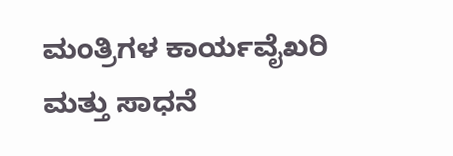ಮಂತ್ರಿಗಳ ಕಾರ್ಯವೈಖರಿ ಮತ್ತು ಸಾಧನೆ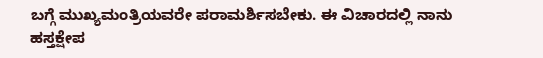ಬಗ್ಗೆ ಮುಖ್ಯಮಂತ್ರಿಯವರೇ ಪರಾಮರ್ಶಿಸಬೇಕು. ಈ ವಿಚಾರದಲ್ಲಿ ನಾನು ಹಸ್ತಕ್ಷೇಪ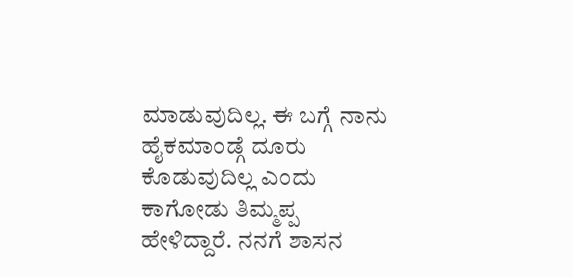ಮಾಡುವುದಿಲ್ಲ. ಈ ಬಗ್ಗೆ ನಾನು ಹೈಕಮಾಂಡ್ಗೆ ದೂರು ಕೊಡುವುದಿಲ್ಲ ಎಂದು ಕಾಗೋಡು ತಿಮ್ಮಪ್ಪ ಹೇಳಿದ್ದಾರೆ. ನನಗೆ ಶಾಸನ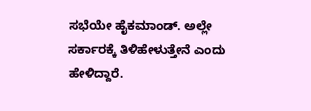ಸಭೆಯೇ ಹೈಕಮಾಂಡ್. ಅಲ್ಲೇ ಸರ್ಕಾರಕ್ಕೆ ತಿಳಿಹೇಳುತ್ತೇನೆ ಎಂದು ಹೇಳಿದ್ದಾರೆ.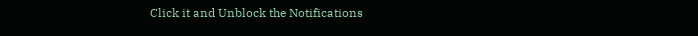Click it and Unblock the Notifications